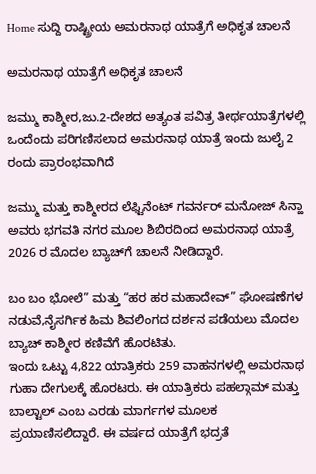Home ಸುದ್ದಿ ರಾಷ್ಟ್ರೀಯ ಅಮರನಾಥ ಯಾತ್ರೆಗೆ ಅಧಿಕೃತ ಚಾಲನೆ

ಅಮರನಾಥ ಯಾತ್ರೆಗೆ ಅಧಿಕೃತ ಚಾಲನೆ

ಜಮ್ಮು ಕಾಶ್ಮೀರ,ಜು.2-ದೇಶದ ಅತ್ಯಂತ ಪವಿತ್ರ ತೀರ್ಥಯಾತ್ರೆಗಳಲ್ಲಿ ಒಂದೆಂದು ಪರಿಗಣಿಸಲಾದ ಅಮರನಾಥ ಯಾತ್ರೆ ಇಂದು ಜುಲೈ 2 ರಂದು ಪ್ರಾರಂಭವಾಗಿದೆ

ಜಮ್ಮು ಮತ್ತು ಕಾಶ್ಮೀರದ ಲೆಫ್ಟಿನೆಂಟ್ ಗವರ್ನರ್ ಮನೋಜ್ ಸಿನ್ಹಾ ಅವರು ಭಗವತಿ ನಗರ ಮೂಲ ಶಿಬಿರದಿಂದ ಅಮರನಾಥ ಯಾತ್ರೆ 2026 ರ ಮೊದಲ ಬ್ಯಾಚ್‍ಗೆ ಚಾಲನೆ ನೀಡಿದ್ದಾರೆ.

ಬಂ ಬಂ ಭೋಲೆ” ಮತ್ತು “ಹರ ಹರ ಮಹಾದೇವ್” ಘೋಷಣೆಗಳ ನಡುವೆ,ನೈಸರ್ಗಿಕ ಹಿಮ ಶಿವಲಿಂಗದ ದರ್ಶನ ಪಡೆಯಲು ಮೊದಲ ಬ್ಯಾಚ್ ಕಾಶ್ಮೀರ ಕಣಿವೆಗೆ ಹೊರಟಿತು.
ಇಂದು ಒಟ್ಟು 4,822 ಯಾತ್ರಿಕರು 259 ವಾಹನಗಳಲ್ಲಿ ಅಮರನಾಥ ಗುಹಾ ದೇಗುಲಕ್ಕೆ ಹೊರಟರು. ಈ ಯಾತ್ರಿಕರು ಪಹಲ್ಗಾಮ್ ಮತ್ತು ಬಾಲ್ಟಾಲ್ ಎಂಬ ಎರಡು ಮಾರ್ಗಗಳ ಮೂಲಕ ಪ್ರಯಾಣಿಸಲಿದ್ದಾರೆ. ಈ ವರ್ಷದ ಯಾತ್ರೆಗೆ ಭದ್ರತೆ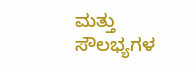ಮತ್ತು ಸೌಲಭ್ಯಗಳ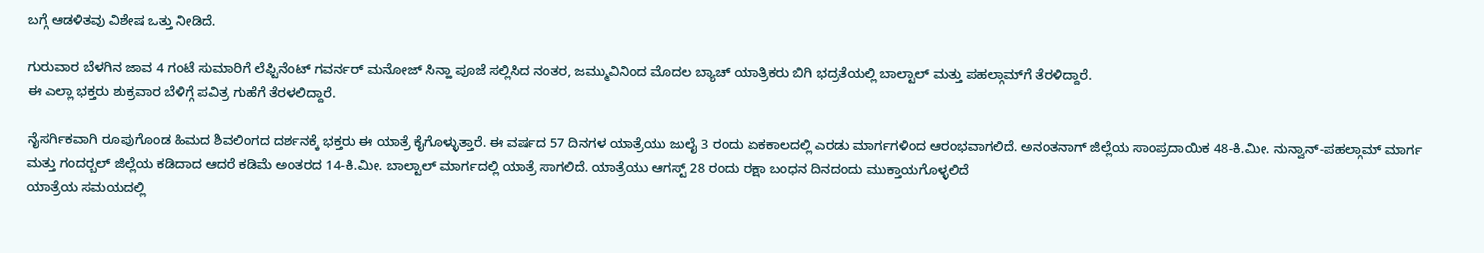ಬಗ್ಗೆ ಆಡಳಿತವು ವಿಶೇಷ ಒತ್ತು ನೀಡಿದೆ.

ಗುರುವಾರ ಬೆಳಗಿನ ಜಾವ 4 ಗಂಟೆ ಸುಮಾರಿಗೆ ಲೆಫ್ಟಿನೆಂಟ್ ಗವರ್ನರ್ ಮನೋಜ್ ಸಿನ್ಹಾ ಪೂಜೆ ಸಲ್ಲಿಸಿದ ನಂತರ, ಜಮ್ಮುವಿನಿಂದ ಮೊದಲ ಬ್ಯಾಚ್ ಯಾತ್ರಿಕರು ಬಿಗಿ ಭದ್ರತೆಯಲ್ಲಿ ಬಾಲ್ಟಾಲ್ ಮತ್ತು ಪಹಲ್ಗಾಮ್‍ಗೆ ತೆರಳಿದ್ದಾರೆ.
ಈ ಎಲ್ಲಾ ಭಕ್ತರು ಶುಕ್ರವಾರ ಬೆಳಿಗ್ಗೆ ಪವಿತ್ರ ಗುಹೆಗೆ ತೆರಳಲಿದ್ದಾರೆ.

ನೈಸರ್ಗಿಕವಾಗಿ ರೂಪುಗೊಂಡ ಹಿಮದ ಶಿವಲಿಂಗದ ದರ್ಶನಕ್ಕೆ ಭಕ್ತರು ಈ ಯಾತ್ರೆ ಕೈಗೊಳ್ಳುತ್ತಾರೆ. ಈ ವರ್ಷದ 57 ದಿನಗಳ ಯಾತ್ರೆಯು ಜುಲೈ 3 ರಂದು ಏಕಕಾಲದಲ್ಲಿ ಎರಡು ಮಾರ್ಗಗಳಿಂದ ಆರಂಭವಾಗಲಿದೆ. ಅನಂತನಾಗ್ ಜಿಲ್ಲೆಯ ಸಾಂಪ್ರದಾಯಿಕ 48-ಕಿ.ಮೀ. ನುನ್ವಾನ್-ಪಹಲ್ಗಾಮ್ ಮಾರ್ಗ ಮತ್ತು ಗಂದರ್‍ಬಲ್ ಜಿಲ್ಲೆಯ ಕಡಿದಾದ ಆದರೆ ಕಡಿಮೆ ಅಂತರದ 14-ಕಿ.ಮೀ. ಬಾಲ್ಟಾಲ್ ಮಾರ್ಗದಲ್ಲಿ ಯಾತ್ರೆ ಸಾಗಲಿದೆ. ಯಾತ್ರೆಯು ಆಗಸ್ಟ್ 28 ರಂದು ರಕ್ಷಾ ಬಂಧನ ದಿನದಂದು ಮುಕ್ತಾಯಗೊಳ್ಳಲಿದೆ
ಯಾತ್ರೆಯ ಸಮಯದಲ್ಲಿ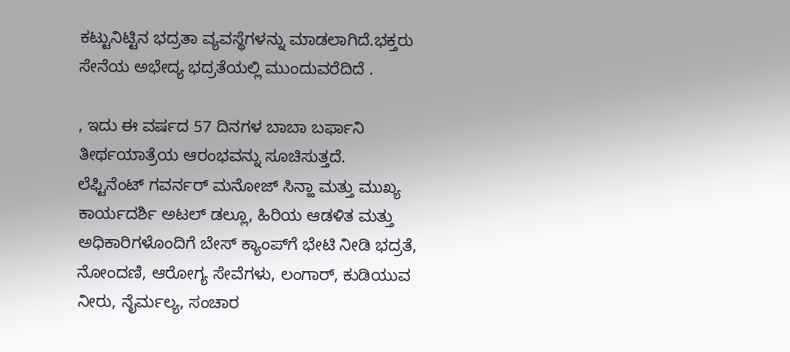ಕಟ್ಟುನಿಟ್ಟಿನ ಭದ್ರತಾ ವ್ಯವಸ್ಥೆಗಳನ್ನು ಮಾಡಲಾಗಿದೆ.ಭಕ್ತರು ಸೇನೆಯ ಅಭೇದ್ಯ ಭದ್ರತೆಯಲ್ಲಿ ಮುಂದುವರೆದಿದೆ .

, ಇದು ಈ ವರ್ಷದ 57 ದಿನಗಳ ಬಾಬಾ ಬರ್ಫಾನಿ ತೀರ್ಥಯಾತ್ರೆಯ ಆರಂಭವನ್ನು ಸೂಚಿಸುತ್ತದೆ.
ಲೆಫ್ಟಿನೆಂಟ್ ಗವರ್ನರ್ ಮನೋಜ್ ಸಿನ್ಹಾ ಮತ್ತು ಮುಖ್ಯ ಕಾರ್ಯದರ್ಶಿ ಅಟಲ್ ಡಲ್ಲೂ, ಹಿರಿಯ ಆಡಳಿತ ಮತ್ತು ಅಧಿಕಾರಿಗಳೊಂದಿಗೆ ಬೇಸ್ ಕ್ಯಾಂಪ್‍ಗೆ ಭೇಟಿ ನೀಡಿ ಭದ್ರತೆ, ನೋಂದಣಿ, ಆರೋಗ್ಯ ಸೇವೆಗಳು, ಲಂಗಾರ್, ಕುಡಿಯುವ ನೀರು, ನೈರ್ಮಲ್ಯ, ಸಂಚಾರ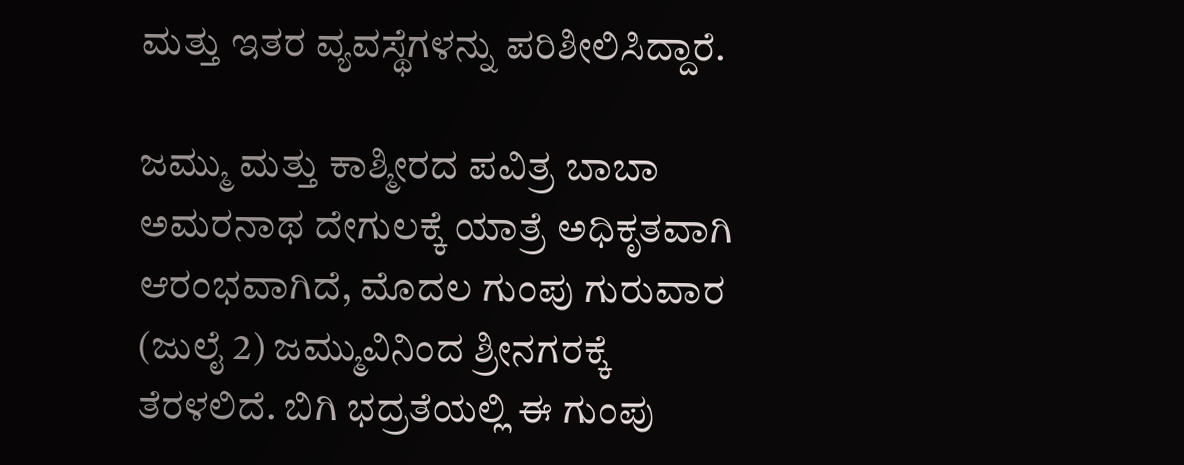ಮತ್ತು ಇತರ ವ್ಯವಸ್ಥೆಗಳನ್ನು ಪರಿಶೀಲಿಸಿದ್ದಾರೆ.

ಜಮ್ಮು ಮತ್ತು ಕಾಶ್ಮೀರದ ಪವಿತ್ರ ಬಾಬಾ ಅಮರನಾಥ ದೇಗುಲಕ್ಕೆ ಯಾತ್ರೆ ಅಧಿಕೃತವಾಗಿ ಆರಂಭವಾಗಿದೆ, ಮೊದಲ ಗುಂಪು ಗುರುವಾರ (ಜುಲೈ 2) ಜಮ್ಮುವಿನಿಂದ ಶ್ರೀನಗರಕ್ಕೆ ತೆರಳಲಿದೆ. ಬಿಗಿ ಭದ್ರತೆಯಲ್ಲಿ ಈ ಗುಂಪು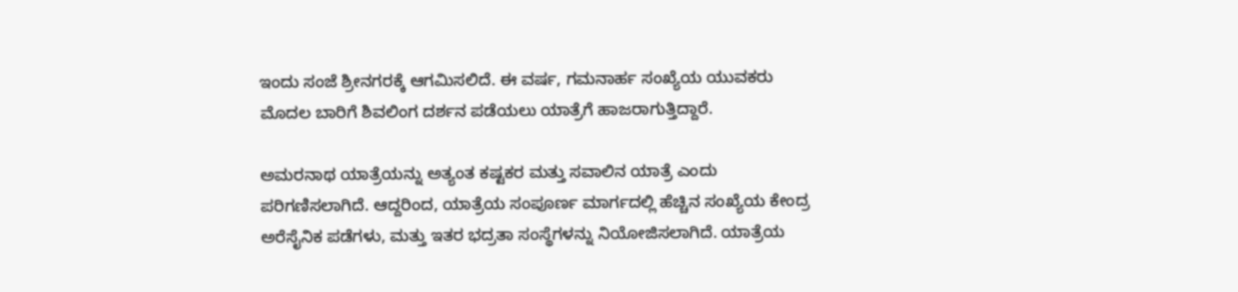ಇಂದು ಸಂಜೆ ಶ್ರೀನಗರಕ್ಕೆ ಆಗಮಿಸಲಿದೆ. ಈ ವರ್ಷ, ಗಮನಾರ್ಹ ಸಂಖ್ಯೆಯ ಯುವಕರು ಮೊದಲ ಬಾರಿಗೆ ಶಿವಲಿಂಗ ದರ್ಶನ ಪಡೆಯಲು ಯಾತ್ರೆಗೆ ಹಾಜರಾಗುತ್ತಿದ್ದಾರೆ.

ಅಮರನಾಥ ಯಾತ್ರೆಯನ್ನು ಅತ್ಯಂತ ಕಷ್ಟಕರ ಮತ್ತು ಸವಾಲಿನ ಯಾತ್ರೆ ಎಂದು ಪರಿಗಣಿಸಲಾಗಿದೆ. ಆದ್ದರಿಂದ, ಯಾತ್ರೆಯ ಸಂಪೂರ್ಣ ಮಾರ್ಗದಲ್ಲಿ ಹೆಚ್ಚಿನ ಸಂಖ್ಯೆಯ ಕೇಂದ್ರ ಅರೆಸೈನಿಕ ಪಡೆಗಳು, ಮತ್ತು ಇತರ ಭದ್ರತಾ ಸಂಸ್ಥೆಗಳನ್ನು ನಿಯೋಜಿಸಲಾಗಿದೆ. ಯಾತ್ರೆಯ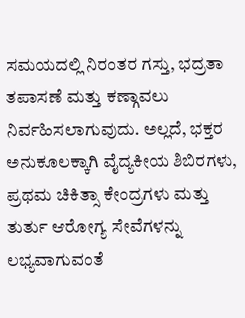ಸಮಯದಲ್ಲಿ ನಿರಂತರ ಗಸ್ತು, ಭದ್ರತಾ ತಪಾಸಣೆ ಮತ್ತು ಕಣ್ಗಾವಲು ನಿರ್ವಹಿಸಲಾಗುವುದು. ಅಲ್ಲದೆ, ಭಕ್ತರ ಅನುಕೂಲಕ್ಕಾಗಿ ವೈದ್ಯಕೀಯ ಶಿಬಿರಗಳು, ಪ್ರಥಮ ಚಿಕಿತ್ಸಾ ಕೇಂದ್ರಗಳು ಮತ್ತು ತುರ್ತು ಆರೋಗ್ಯ ಸೇವೆಗಳನ್ನು ಲಭ್ಯವಾಗುವಂತೆ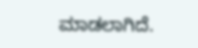ಮಾಡಲಾಗಿದೆ.